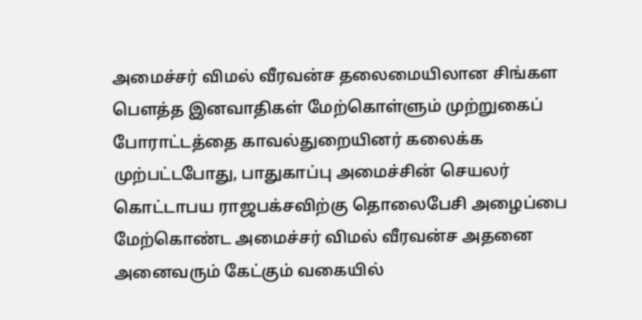அமைச்சர் விமல் வீரவன்ச தலைமையிலான சிங்கள பௌத்த இனவாதிகள் மேற்கொள்ளும் முற்றுகைப் போராட்டத்தை காவல்துறையினர் கலைக்க முற்பட்டபோது, பாதுகாப்பு அமைச்சின் செயலர் கொட்டாபய ராஜபக்சவிற்கு தொலைபேசி அழைப்பை மேற்கொண்ட அமைச்சர் விமல் வீரவன்ச அதனை அனைவரும் கேட்கும் வகையில்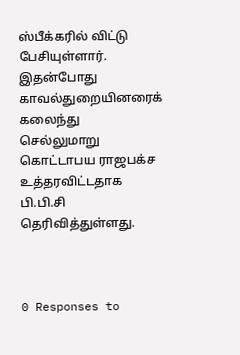ஸ்பீக்கரில் விட்டு பேசியுள்ளார்.
இதன்போது காவல்துறையினரைக் கலைந்து செல்லுமாறு கொட்டாபய ராஜபக்ச உத்தரவிட்டதாக பி.பி.சி தெரிவித்துள்ளது.



0 Responses to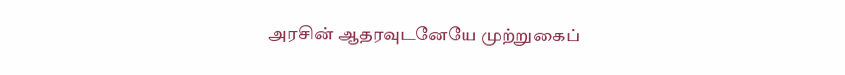அரசின் ஆதரவுடனேயே முற்றுகைப்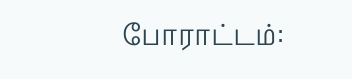போராட்டம்: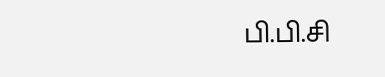பி.பி.சி